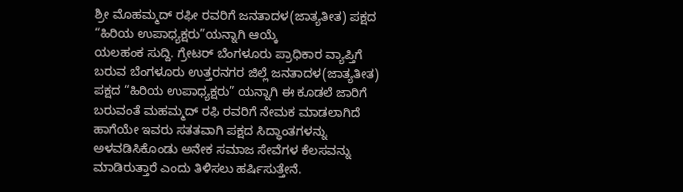ಶ್ರೀ ಮೊಹಮ್ಮದ್ ರಫೀ ರವರಿಗೆ ಜನತಾದಳ(ಜಾತ್ಯತೀತ) ಪಕ್ಷದ “ಹಿರಿಯ ಉಪಾಧ್ಯಕ್ಷರು”ಯನ್ನಾಗಿ ಆಯ್ಕೆ
ಯಲಹಂಕ ಸುದ್ದಿ. ಗ್ರೇಟರ್ ಬೆಂಗಳೂರು ಪ್ರಾಧಿಕಾರ ವ್ಯಾಪ್ತಿಗೆ ಬರುವ ಬೆಂಗಳೂರು ಉತ್ತರನಗರ ಜಿಲ್ಲೆ ಜನತಾದಳ(ಜಾತ್ಯತೀತ) ಪಕ್ಷದ “ಹಿರಿಯ ಉಪಾಧ್ಯಕ್ಷರು” ಯನ್ನಾಗಿ ಈ ಕೂಡಲೆ ಜಾರಿಗೆ ಬರುವಂತೆ ಮಹಮ್ಮದ್ ರಫಿ ರವರಿಗೆ ನೇಮಕ ಮಾಡಲಾಗಿದೆ ಹಾಗೆಯೇ ಇವರು ಸತತವಾಗಿ ಪಕ್ಷದ ಸಿದ್ಧಾಂತಗಳನ್ನು ಅಳವಡಿಸಿಕೊಂಡು ಅನೇಕ ಸಮಾಜ ಸೇವೆಗಳ ಕೆಲಸವನ್ನು ಮಾಡಿರುತ್ತಾರೆ ಎಂದು ತಿಳಿಸಲು ಹರ್ಷಿಸುತ್ತೇನೆ.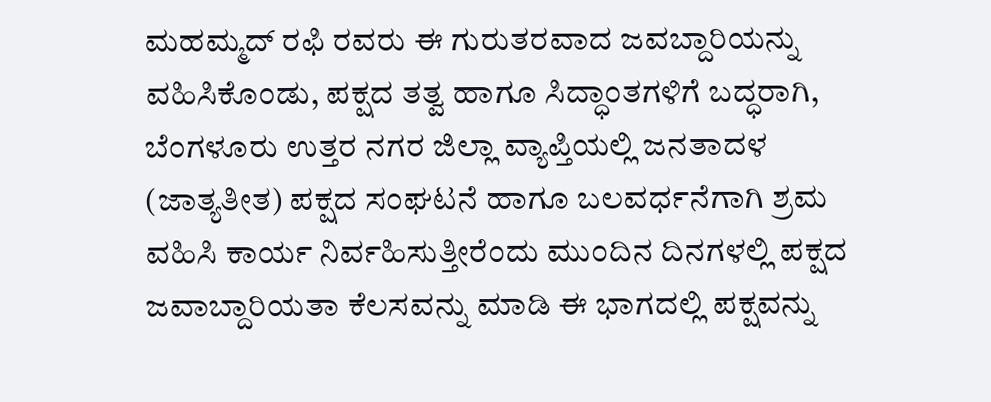ಮಹಮ್ಮದ್ ರಫಿ ರವರು ಈ ಗುರುತರವಾದ ಜವಬ್ದಾರಿಯನ್ನು ವಹಿಸಿಕೊಂಡು, ಪಕ್ಷದ ತತ್ವ ಹಾಗೂ ಸಿದ್ಧಾಂತಗಳಿಗೆ ಬದ್ಧರಾಗಿ, ಬೆಂಗಳೂರು ಉತ್ತರ ನಗರ ಜಿಲ್ಲಾ ವ್ಯಾಪ್ತಿಯಲ್ಲಿ ಜನತಾದಳ (ಜಾತ್ಯತೀತ) ಪಕ್ಷದ ಸಂಘಟನೆ ಹಾಗೂ ಬಲವರ್ಧನೆಗಾಗಿ ಶ್ರಮ ವಹಿಸಿ ಕಾರ್ಯ ನಿರ್ವಹಿಸುತ್ತೀರೆಂದು ಮುಂದಿನ ದಿನಗಳಲ್ಲಿ ಪಕ್ಷದ ಜವಾಬ್ದಾರಿಯತಾ ಕೆಲಸವನ್ನು ಮಾಡಿ ಈ ಭಾಗದಲ್ಲಿ ಪಕ್ಷವನ್ನು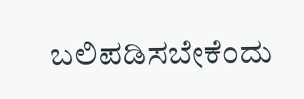ಬಲಿಪಡಿಸಬೇಕೆಂದು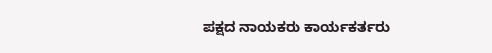ಪಕ್ಷದ ನಾಯಕರು ಕಾರ್ಯಕರ್ತರು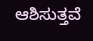ಆಶಿಸುತ್ತವೆ